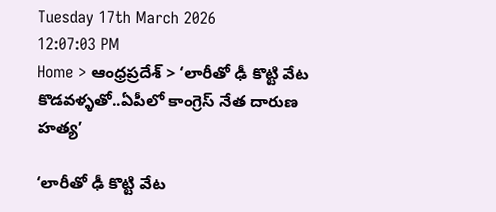Tuesday 17th March 2026
12:07:03 PM
Home > ఆంధ్రప్రదేశ్ > ‘లారీతో ఢీ కొట్టి వేట కొడవళ్ళతో..ఏపీలో కాంగ్రెస్ నేత దారుణ హత్య’

‘లారీతో ఢీ కొట్టి వేట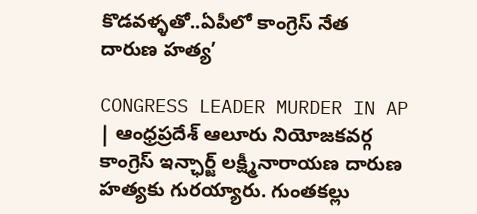కొడవళ్ళతో..ఏపీలో కాంగ్రెస్ నేత దారుణ హత్య’

CONGRESS LEADER MURDER IN AP | ఆంధ్రప్రదేశ్ ఆలూరు నియోజకవర్గ కాంగ్రెస్ ఇన్ఛార్జ్ లక్ష్మీనారాయణ దారుణ హత్యకు గురయ్యారు. గుంతకల్లు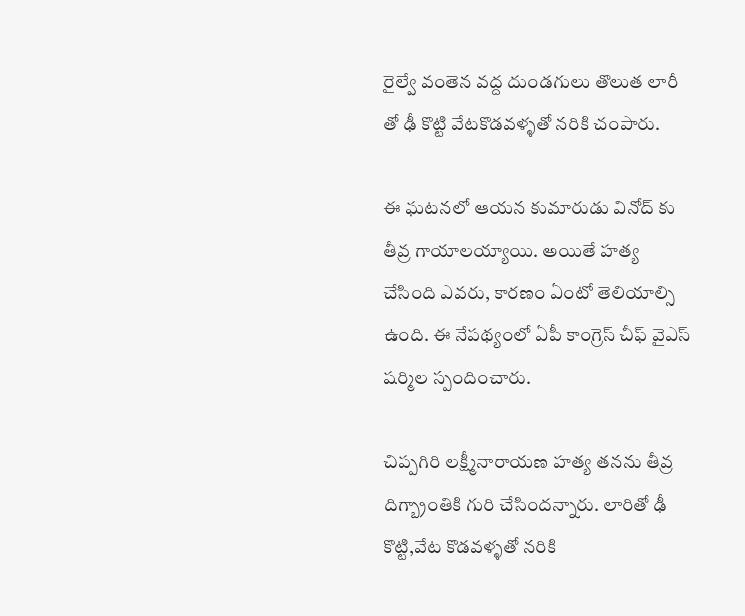రైల్వే వంతెన వద్ద దుండగులు తొలుత లారీ తో ఢీ కొట్టి వేటకొడవళ్ళతో నరికి చంపారు.

ఈ ఘటనలో ఆయన కుమారుడు వినోద్ కు తీవ్ర గాయాలయ్యాయి. అయితే హత్య చేసింది ఎవరు, కారణం ఏంటో తెలియాల్సి ఉంది. ఈ నేపథ్యంలో ఏపీ కాంగ్రెస్ చీఫ్ వైఎస్ షర్మిల స్పందించారు.

చిప్పగిరి లక్ష్మీనారాయణ హత్య తనను తీవ్ర దిగ్బ్రాంతికి గురి చేసిందన్నారు. లారితో ఢీ కొట్టి,వేట కొడవళ్ళతో నరికి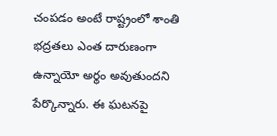చంపడం అంటే రాష్ట్రంలో శాంతి భద్రతలు ఎంత దారుణంగా ఉన్నాయో అర్థం అవుతుందని పేర్కొన్నారు. ఈ ఘటనపై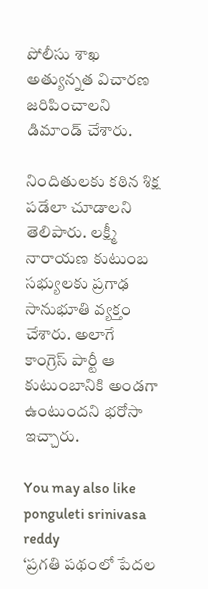పోలీసు శాఖ అత్యున్నత విచారణ జరిపించాలని డిమాండ్ చేశారు.

నిందితులకు కఠిన శిక్ష పడేలా చూడాలని తెలిపారు. లక్ష్మీ నారాయణ కుటుంబ సభ్యులకు ప్రగాఢ సానుభూతి వ్యక్తం చేశారు. అలాగే కాంగ్రెస్ పార్టీ ఆ కుటుంబానికి అండగా ఉంటుందని భరోసా ఇచ్చారు.

You may also like
ponguleti srinivasa reddy
‘ప్రగతి పథంలో పేదల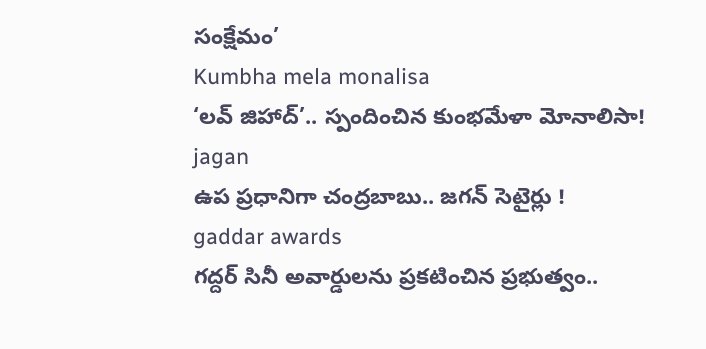సంక్షేమం’
Kumbha mela monalisa
‘లవ్ జిహాద్’.. స్పందించిన కుంభమేళా మోనాలిసా!
jagan
ఉప ప్రధానిగా చంద్రబాబు.. జగన్ సెటైర్లు !
gaddar awards
గద్దర్ సినీ అవార్డులను ప్రకటించిన ప్రభుత్వం..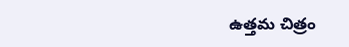ఉత్తమ చిత్రం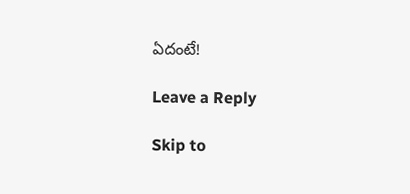ఏదంటే!

Leave a Reply

Skip to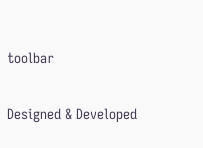toolbar

Designed & Developed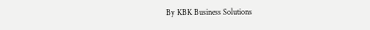By KBK Business Solutions